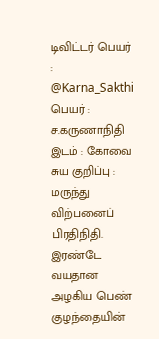டிவிட்டர் பெயர் : @Karna_Sakthi
பெயர் : ச.கருணாநிதி
இடம் : கோவை
சுய குறிப்பு : மருந்து விற்பனைப் பிரதிநிதி. இரண்டே வயதான அழகிய பெண் குழந்தையின்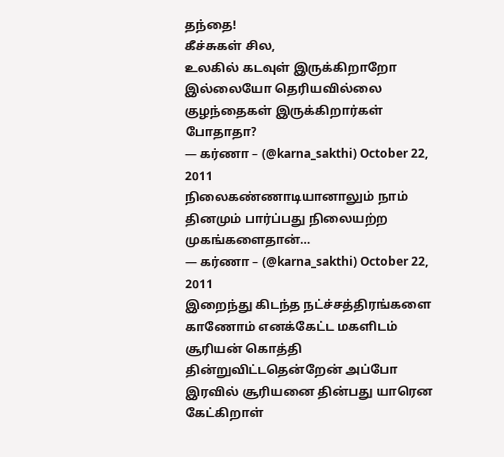தந்தை!
கீச்சுகள் சில,
உலகில் கடவுள் இருக்கிறாறோ இல்லையோ தெரியவில்லை குழந்தைகள் இருக்கிறார்கள் போதாதா?
— கர்ணா – (@karna_sakthi) October 22, 2011
நிலைகண்ணாடியானாலும் நாம் தினமும் பார்ப்பது நிலையற்ற முகங்களைதான்…
— கர்ணா – (@karna_sakthi) October 22, 2011
இறைந்து கிடந்த நட்ச்சத்திரங்களை காணோம் எனக்கேட்ட மகளிடம் சூரியன் கொத்தி தின்றுவிட்டதென்றேன் அப்போ இரவில் சூரியனை தின்பது யாரென கேட்கிறாள்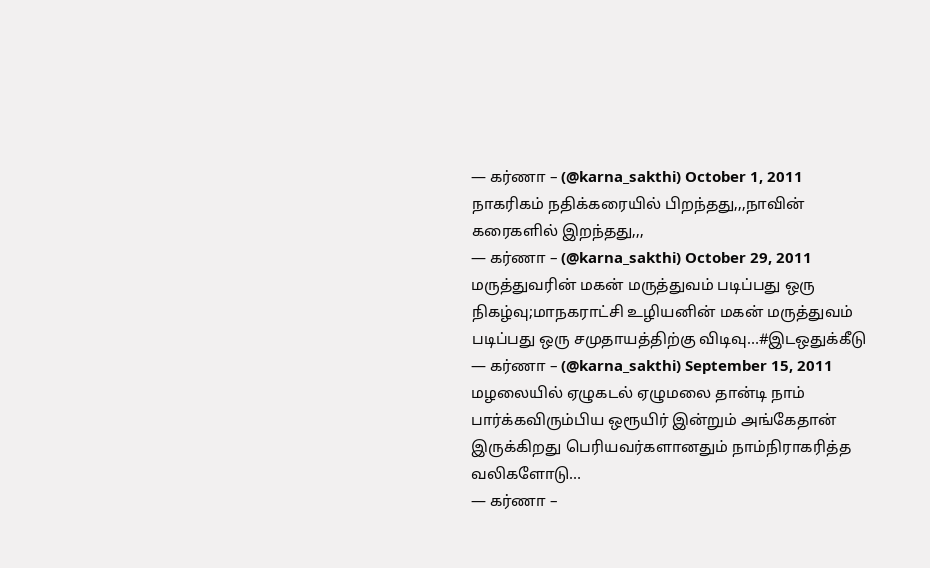— கர்ணா – (@karna_sakthi) October 1, 2011
நாகரிகம் நதிக்கரையில் பிறந்தது,,,நாவின் கரைகளில் இறந்தது,,,
— கர்ணா – (@karna_sakthi) October 29, 2011
மருத்துவரின் மகன் மருத்துவம் படிப்பது ஒரு நிகழ்வு;மாநகராட்சி உழியனின் மகன் மருத்துவம் படிப்பது ஒரு சமுதாயத்திற்கு விடிவு…#இடஒதுக்கீடு
— கர்ணா – (@karna_sakthi) September 15, 2011
மழலையில் ஏழுகடல் ஏழுமலை தான்டி நாம் பார்க்கவிரும்பிய ஒரூயிர் இன்றும் அங்கேதான் இருக்கிறது பெரியவர்களானதும் நாம்நிராகரித்த வலிகளோடு…
— கர்ணா –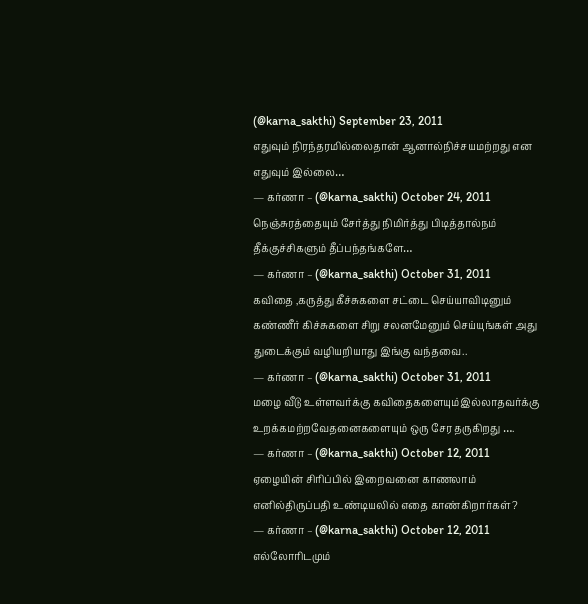(@karna_sakthi) September 23, 2011
எதுவும் நிரந்தரமில்லைதான் ஆனால்நிச்சயமற்றது என எதுவும் இல்லை…
— கர்ணா – (@karna_sakthi) October 24, 2011
நெஞ்சுரத்தையும் சேர்த்து நிமிர்த்து பிடித்தால்நம் தீக்குச்சிகளும் தீப்பந்தங்களே…
— கர்ணா – (@karna_sakthi) October 31, 2011
கவிதை ,கருத்து கீச்சுகளை சட்டை செய்யாவிடினும் கண்ணீர் கிச்சுகளை சிறு சலனமேனும் செய்யுங்கள் அது துடைக்கும் வழியறியாது இங்கு வந்தவை..
— கர்ணா – (@karna_sakthi) October 31, 2011
மழை வீடு உள்ளவர்க்கு கவிதைகளையும்இல்லாதவர்க்கு உறக்கமற்றவேதனைகளையும் ஒரு சேர தருகிறது ….
— கர்ணா – (@karna_sakthi) October 12, 2011
ஏழையின் சிரிப்பில் இறைவனை காணலாம் எனில்திருப்பதி உண்டியலில் எதை காண்கிறார்கள்?
— கர்ணா – (@karna_sakthi) October 12, 2011
எல்லோரிடமும்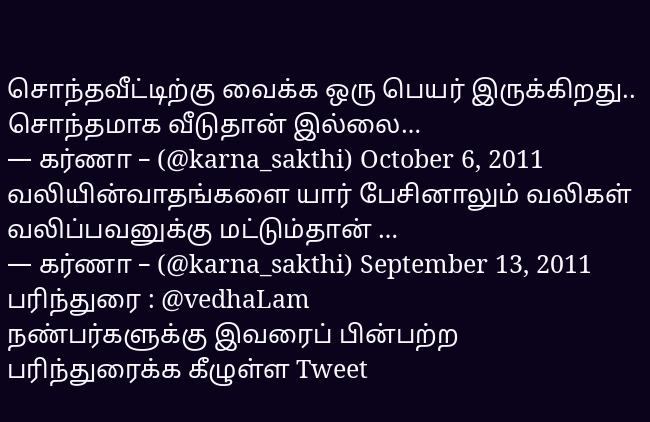சொந்தவீட்டிற்கு வைக்க ஒரு பெயர் இருக்கிறது.. சொந்தமாக வீடுதான் இல்லை…
— கர்ணா – (@karna_sakthi) October 6, 2011
வலியின்வாதங்களை யார் பேசினாலும் வலிகள் வலிப்பவனுக்கு மட்டும்தான் …
— கர்ணா – (@karna_sakthi) September 13, 2011
பரிந்துரை : @vedhaLam
நண்பர்களுக்கு இவரைப் பின்பற்ற பரிந்துரைக்க கீழுள்ள Tweet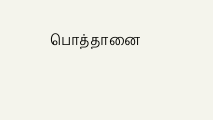பொத்தானை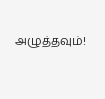அழுத்தவும்!